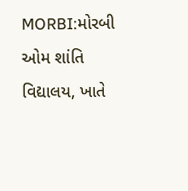MORBI:મોરબી ઓમ શાંતિ વિદ્યાલય, ખાતે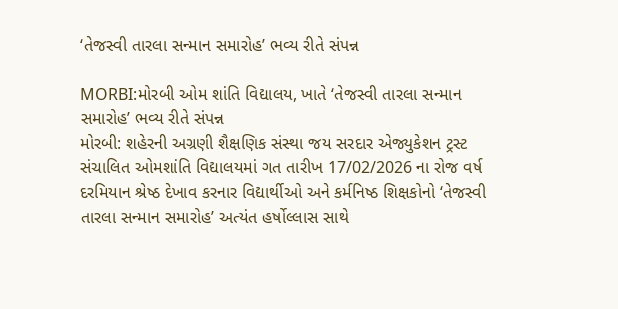‘તેજસ્વી તારલા સન્માન સમારોહ’ ભવ્ય રીતે સંપન્ન

MORBI:મોરબી ઓમ શાંતિ વિદ્યાલય, ખાતે ‘તેજસ્વી તારલા સન્માન સમારોહ’ ભવ્ય રીતે સંપન્ન
મોરબી: શહેરની અગ્રણી શૈક્ષણિક સંસ્થા જય સરદાર એજ્યુકેશન ટ્રસ્ટ સંચાલિત ઓમશાંતિ વિદ્યાલયમાં ગત તારીખ 17/02/2026 ના રોજ વર્ષ દરમિયાન શ્રેષ્ઠ દેખાવ કરનાર વિદ્યાર્થીઓ અને કર્મનિષ્ઠ શિક્ષકોનો ‘તેજસ્વી તારલા સન્માન સમારોહ’ અત્યંત હર્ષોલ્લાસ સાથે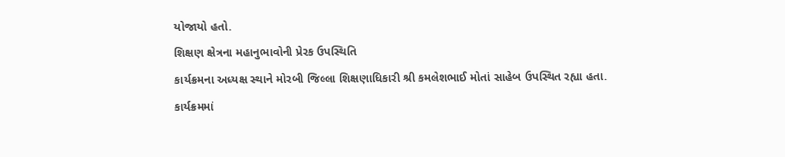યોજાયો હતો.
શિક્ષણ ક્ષેત્રના મહાનુભાવોની પ્રેરક ઉપસ્થિતિ
કાર્યક્રમના અધ્યક્ષ સ્થાને મોરબી જિલ્લા શિક્ષણાધિકારી શ્રી કમલેશભાઈ મોતાં સાહેબ ઉપસ્થિત રહ્યા હતા. કાર્યક્રમમાં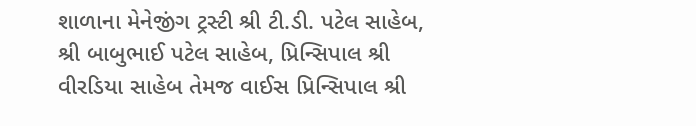શાળાના મેનેજીંગ ટ્રસ્ટી શ્રી ટી.ડી. પટેલ સાહેબ, શ્રી બાબુભાઈ પટેલ સાહેબ, પ્રિન્સિપાલ શ્રી વીરડિયા સાહેબ તેમજ વાઈસ પ્રિન્સિપાલ શ્રી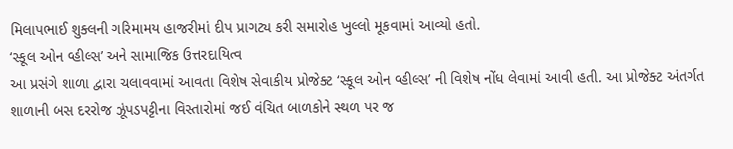મિલાપભાઈ શુક્લની ગરિમામય હાજરીમાં દીપ પ્રાગટ્ય કરી સમારોહ ખુલ્લો મૂકવામાં આવ્યો હતો.
‘સ્કૂલ ઓન વ્હીલ્સ’ અને સામાજિક ઉત્તરદાયિત્વ
આ પ્રસંગે શાળા દ્વારા ચલાવવામાં આવતા વિશેષ સેવાકીય પ્રોજેક્ટ ‘સ્કૂલ ઓન વ્હીલ્સ’ ની વિશેષ નોંધ લેવામાં આવી હતી. આ પ્રોજેક્ટ અંતર્ગત શાળાની બસ દરરોજ ઝૂંપડપટ્ટીના વિસ્તારોમાં જઈ વંચિત બાળકોને સ્થળ પર જ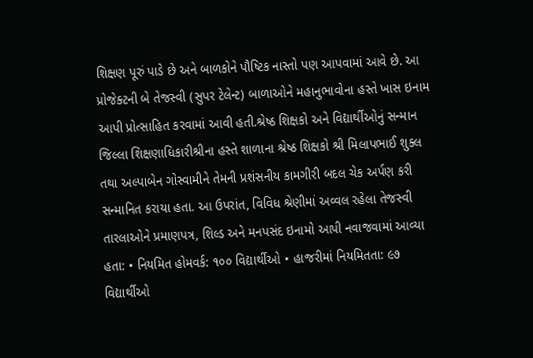શિક્ષણ પૂરું પાડે છે અને બાળકોને પૌષ્ટિક નાસ્તો પણ આપવામાં આવે છે. આ પ્રોજેક્ટની બે તેજસ્વી (સુપર ટેલેન્ટ) બાળાઓને મહાનુભાવોના હસ્તે ખાસ ઇનામ આપી પ્રોત્સાહિત કરવામાં આવી હતી.શ્રેષ્ઠ શિક્ષકો અને વિદ્યાર્થીઓનું સન્માન
જિલ્લા શિક્ષણાધિકારીશ્રીના હસ્તે શાળાના શ્રેષ્ઠ શિક્ષકો શ્રી મિલાપભાઈ શુક્લ તથા અલ્પાબેન ગોસ્વામીને તેમની પ્રશંસનીય કામગીરી બદલ ચેક અર્પણ કરી સન્માનિત કરાયા હતા. આ ઉપરાંત, વિવિધ શ્રેણીમાં અવ્વલ રહેલા તેજસ્વી તારલાઓને પ્રમાણપત્ર, શિલ્ડ અને મનપસંદ ઇનામો આપી નવાજવામાં આવ્યા હતા: • નિયમિત હોમવર્ક: ૧૦૦ વિદ્યાર્થીઓ • હાજરીમાં નિયમિતતા: ૯૭ વિદ્યાર્થીઓ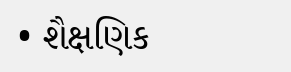• શૈક્ષણિક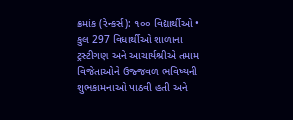ક્રમાંક (રેન્કર્સ): ૧૦૦ વિદ્યાર્થીઓ • કુલ 297 વિધાર્થીઓ શાળાના ટ્રસ્ટીગણ અને આચાર્યશ્રીએ તમામ વિજેતાઓને ઉજ્જવળ ભવિષ્યની શુભકામનાઓ પાઠવી હતી અને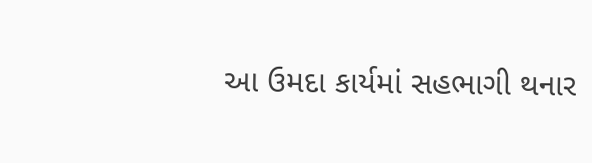આ ઉમદા કાર્યમાં સહભાગી થનાર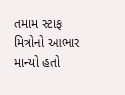તમામ સ્ટાફ મિત્રોનો આભાર માન્યો હતો